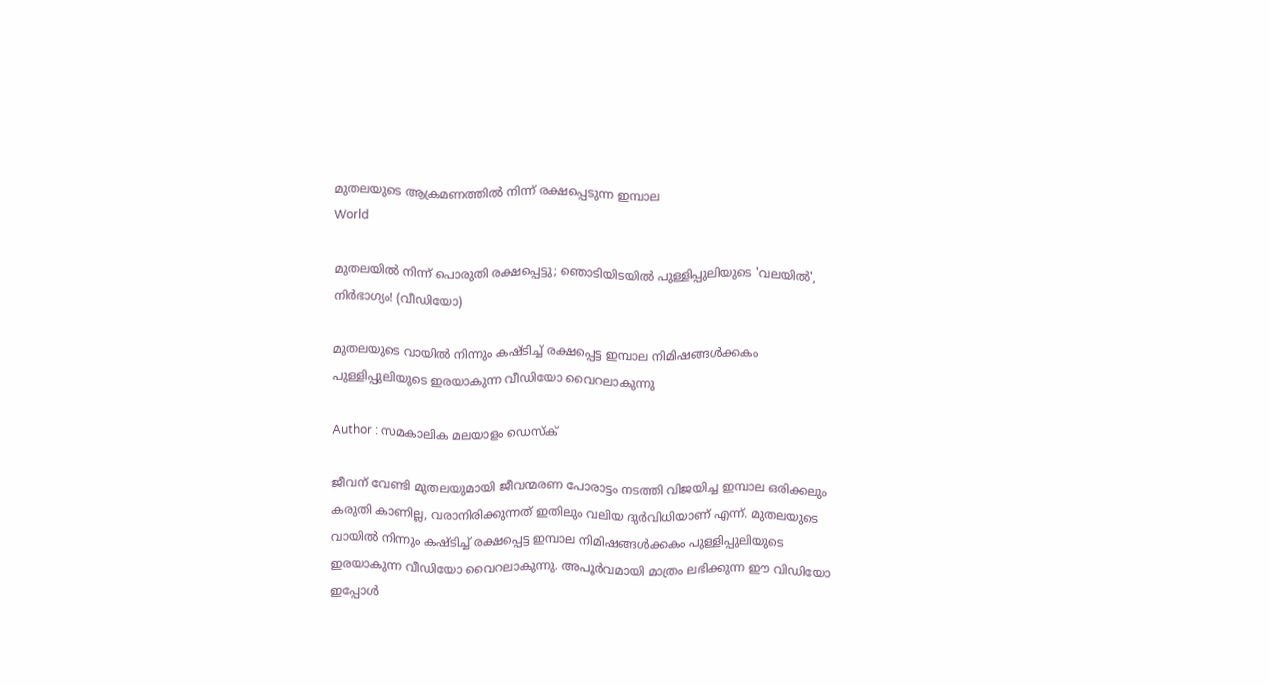മുതലയുടെ ആക്രമണത്തില്‍ നിന്ന് രക്ഷപ്പെടുന്ന ഇമ്പാല
World

മുതലയിൽ നിന്ന് പൊരുതി രക്ഷപ്പെട്ടു; ഞൊടിയിടയിൽ പുള്ളിപ്പുലിയുടെ 'വലയിൽ', നിർഭാഗ്യം! (വീഡിയോ)

മുതലയുടെ വായിൽ നിന്നും കഷ്ടിച്ച് രക്ഷപ്പെട്ട ഇമ്പാല നിമിഷങ്ങൾക്കകം പുള്ളിപ്പുലിയുടെ ഇരയാകുന്ന വീഡിയോ വൈറലാകുന്നു

Author : സമകാലിക മലയാളം ഡെസ്ക്

ജീവന് വേണ്ടി മുതലയുമായി ജീവന്മരണ പോരാട്ടം നടത്തി വിജയിച്ച ഇമ്പാല ഒരിക്കലും കരുതി കാണില്ല, വരാനിരിക്കുന്നത് ഇതിലും വലിയ ദുർവിധിയാണ് എന്ന്. മുതലയുടെ വായിൽ നിന്നും കഷ്ടിച്ച് രക്ഷപ്പെട്ട ഇമ്പാല നിമിഷങ്ങൾക്കകം പുള്ളിപ്പുലിയുടെ ഇരയാകുന്ന വീഡിയോ വൈറലാകുന്നു. അപൂർവമായി മാത്രം ലഭിക്കുന്ന ഈ വിഡിയോ ഇപ്പോൾ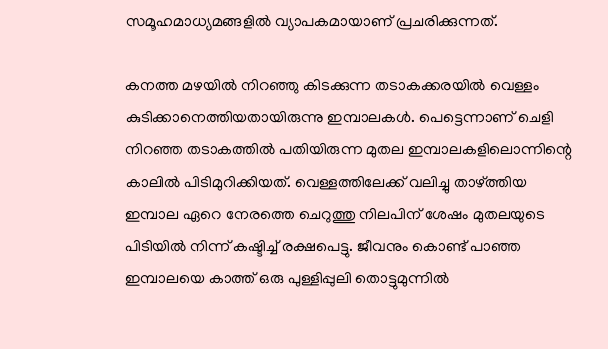സമൂഹമാധ്യമങ്ങളിൽ വ്യാപകമായാണ് പ്രചരിക്കുന്നത്.

കനത്ത മഴയിൽ നിറഞ്ഞു കിടക്കുന്ന തടാകക്കരയിൽ വെള്ളം കുടിക്കാനെത്തിയതായിരുന്നു ഇമ്പാലകൾ. പെട്ടെന്നാണ് ചെളി നിറഞ്ഞ തടാകത്തിൽ പതിയിരുന്ന മുതല ഇമ്പാലകളിലൊന്നിന്റെ കാലിൽ പിടിമുറിക്കിയത്. വെള്ളത്തിലേക്ക് വലിച്ചു താഴ്ത്തിയ ഇമ്പാല ഏറെ നേരത്തെ ചെറുത്തു നില‍പിന് ശേഷം മുതലയുടെ പിടിയിൽ നിന്ന് കഷ്ടിച്ച് രക്ഷപെട്ടു. ജീവനും കൊണ്ട് പാഞ്ഞ ഇമ്പാലയെ കാത്ത് ഒരു പുള്ളിപ്പുലി തൊട്ടുമുന്നിൽ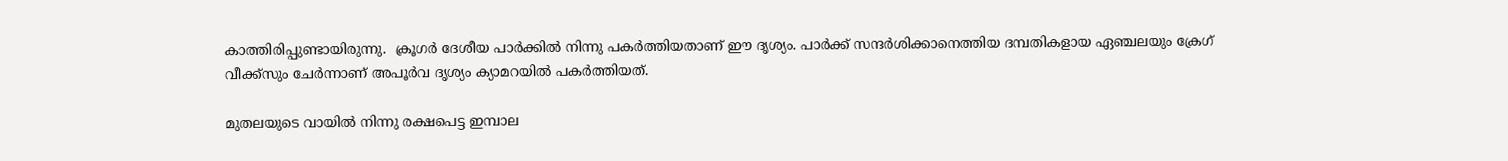കാത്തിരിപ്പുണ്ടായിരുന്നു.  ക്രൂഗർ ദേശീയ പാർക്കിൽ നിന്നു പകർത്തിയതാണ് ഈ ദൃശ്യം. പാർക്ക് സന്ദർശിക്കാനെത്തിയ ദമ്പതികളായ ഏഞ്ചലയും ക്രേഗ് വീക്ക്സും ചേർന്നാണ് അപൂർവ ദൃശ്യം ക്യാമറയിൽ പകർത്തിയത്.

മുതലയുടെ വായിൽ നിന്നു രക്ഷപെട്ട ഇമ്പാല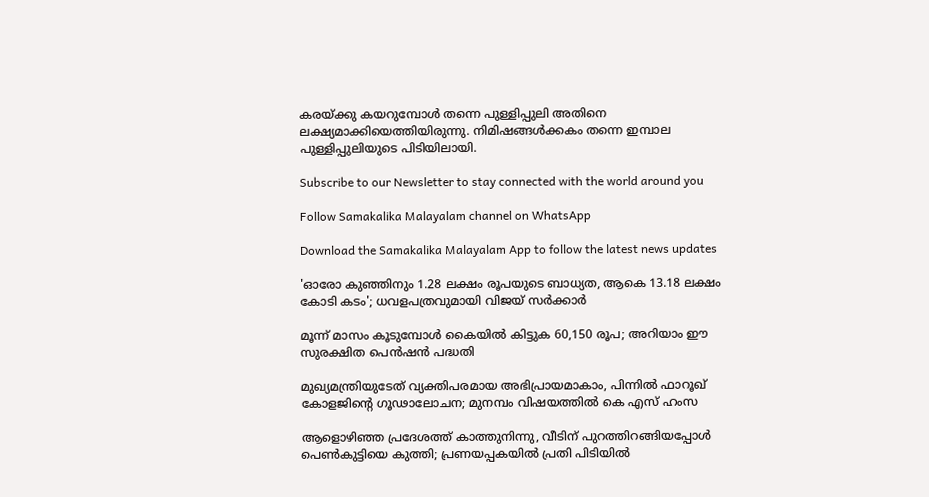കരയ്ക്കു കയറുമ്പോൾ തന്നെ പുള്ളിപ്പുലി അതിനെ ലക്ഷ്യമാക്കിയെത്തിയിരുന്നു. നിമിഷങ്ങൾക്കകം തന്നെ ഇമ്പാല പുള്ളിപ്പുലിയുടെ പിടിയിലായി.

Subscribe to our Newsletter to stay connected with the world around you

Follow Samakalika Malayalam channel on WhatsApp

Download the Samakalika Malayalam App to follow the latest news updates

'ഓരോ കുഞ്ഞിനും 1.28 ലക്ഷം രൂപയുടെ ബാധ്യത, ആകെ 13.18 ലക്ഷം കോടി കടം'; ധവളപത്രവുമായി വിജയ്‌ സർക്കാർ

മൂന്ന് മാസം കൂടുമ്പോള്‍ കൈയില്‍ കിട്ടുക 60,150 രൂപ; അറിയാം ഈ സുരക്ഷിത പെന്‍ഷന്‍ പദ്ധതി

മുഖ്യമന്ത്രിയുടേത് വ്യക്തിപരമായ അഭിപ്രായമാകാം, പിന്നിൽ ഫാറൂഖ് കോളജിന്റെ ഗൂഢാലോചന; മുനമ്പം വിഷയത്തിൽ കെ എസ് ഹംസ

ആളൊഴിഞ്ഞ പ്രദേശത്ത് കാത്തുനിന്നു, വീടിന് പുറത്തിറങ്ങിയപ്പോള്‍ പെണ്‍കുട്ടിയെ കുത്തി; പ്രണയപ്പകയില്‍ പ്രതി പിടിയില്‍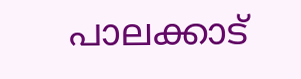പാലക്കാട്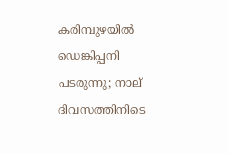കരിമ്പുഴയിൽ ഡെങ്കിപ്പനി പടരുന്നു; നാല് ദിവസത്തിനിടെ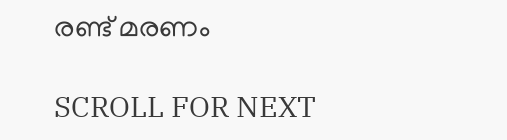രണ്ട് മരണം

SCROLL FOR NEXT